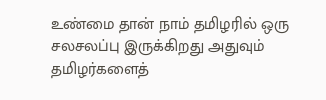உண்மை தான் நாம் தமிழரில் ஒரு சலசலப்பு இருக்கிறது அதுவும் தமிழர்களைத்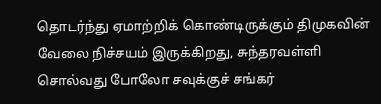தொடர்ந்து ஏமாற்றிக் கொண்டிருக்கும் திமுகவின் வேலை நிச்சயம் இருக்கிறது, சுந்தரவள்ளி சொல்வது போலோ சவுக்குச் சங்கர்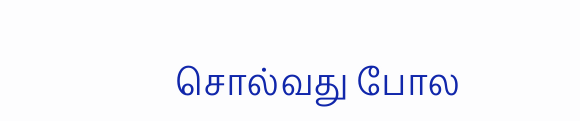சொல்வது போல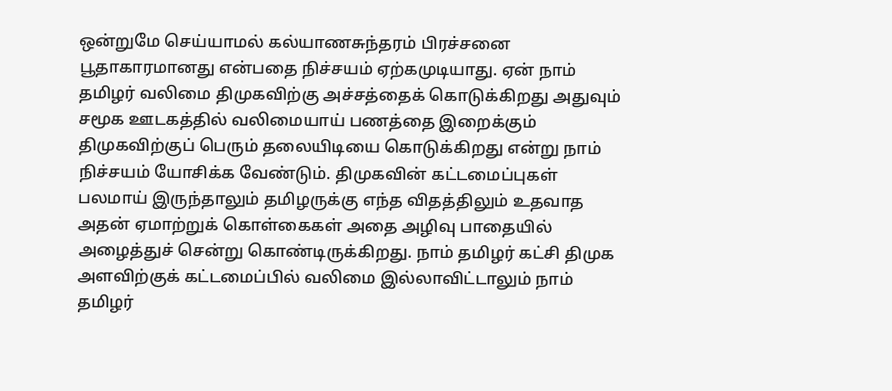ஒன்றுமே செய்யாமல் கல்யாணசுந்தரம் பிரச்சனை பூதாகாரமானது என்பதை நிச்சயம் ஏற்கமுடியாது. ஏன் நாம் தமிழர் வலிமை திமுகவிற்கு அச்சத்தைக் கொடுக்கிறது அதுவும் சமூக ஊடகத்தில் வலிமையாய் பணத்தை இறைக்கும் திமுகவிற்குப் பெரும் தலையிடியை கொடுக்கிறது என்று நாம் நிச்சயம் யோசிக்க வேண்டும். திமுகவின் கட்டமைப்புகள் பலமாய் இருந்தாலும் தமிழருக்கு எந்த விதத்திலும் உதவாத அதன் ஏமாற்றுக் கொள்கைகள் அதை அழிவு பாதையில் அழைத்துச் சென்று கொண்டிருக்கிறது. நாம் தமிழர் கட்சி திமுக அளவிற்குக் கட்டமைப்பில் வலிமை இல்லாவிட்டாலும் நாம் தமிழர்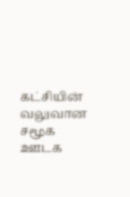கட்சியின் வலுவான சமூக ஊடக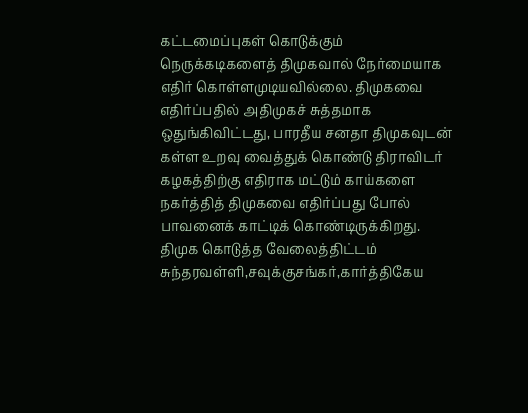கட்டமைப்புகள் கொடுக்கும் நெருக்கடிகளைத் திமுகவால் நேர்மையாக எதிர் கொள்ளமுடியவில்லை. திமுகவை எதிர்ப்பதில் அதிமுகச் சுத்தமாக ஒதுங்கிவிட்டது, பாரதீய சனதா திமுகவுடன் கள்ள உறவு வைத்துக் கொண்டு திராவிடர் கழகத்திற்கு எதிராக மட்டும் காய்களை நகர்த்தித் திமுகவை எதிர்ப்பது போல் பாவனைக் காட்டிக் கொண்டிருக்கிறது.
திமுக கொடுத்த வேலைத்திட்டம்
சுந்தரவள்ளி,சவுக்குசங்கர்,கார்த்திகேய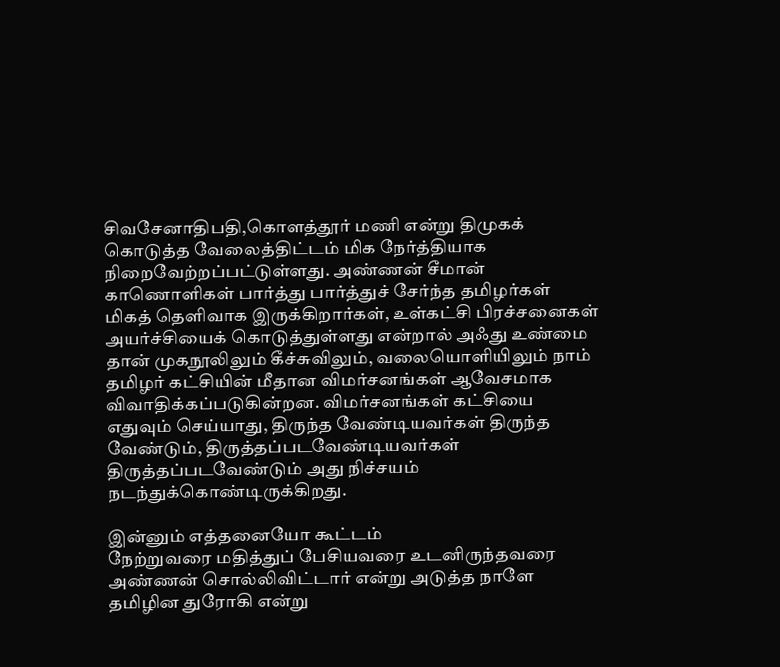சிவசேனாதிபதி,கொளத்தூர் மணி என்று திமுகக் கொடுத்த வேலைத்திட்டம் மிக நேர்த்தியாக நிறைவேற்றப்பட்டுள்ளது. அண்ணன் சீமான் காணொளிகள் பார்த்து பார்த்துச் சேர்ந்த தமிழர்கள் மிகத் தெளிவாக இருக்கிறார்கள், உள்கட்சி பிரச்சனைகள் அயர்ச்சியைக் கொடுத்துள்ளது என்றால் அஃது உண்மை தான் முகநூலிலும் கீச்சுவிலும், வலையொளியிலும் நாம் தமிழர் கட்சியின் மீதான விமர்சனங்கள் ஆவேசமாக விவாதிக்கப்படுகின்றன. விமர்சனங்கள் கட்சியை எதுவும் செய்யாது, திருந்த வேண்டியவர்கள் திருந்த வேண்டும், திருத்தப்படவேண்டியவர்கள் திருத்தப்படவேண்டும் அது நிச்சயம் நடந்துக்கொண்டிருக்கிறது.

இன்னும் எத்தனையோ கூட்டம்
நேற்றுவரை மதித்துப் பேசியவரை உடனிருந்தவரை அண்ணன் சொல்லிவிட்டார் என்று அடுத்த நாளே தமிழின துரோகி என்று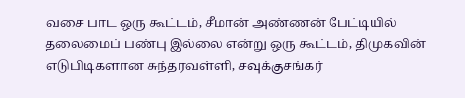வசை பாட ஒரு கூட்டம், சீமான் அண்ணன் பேட்டியில் தலைமைப் பண்பு இல்லை என்று ஒரு கூட்டம், திமுகவின் எடுபிடிகளான சுந்தரவள்ளி, சவுக்குசங்கர்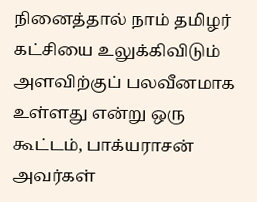நினைத்தால் நாம் தமிழர் கட்சியை உலுக்கிவிடும் அளவிற்குப் பலவீனமாக உள்ளது என்று ஒரு கூட்டம், பாக்யராசன் அவர்கள்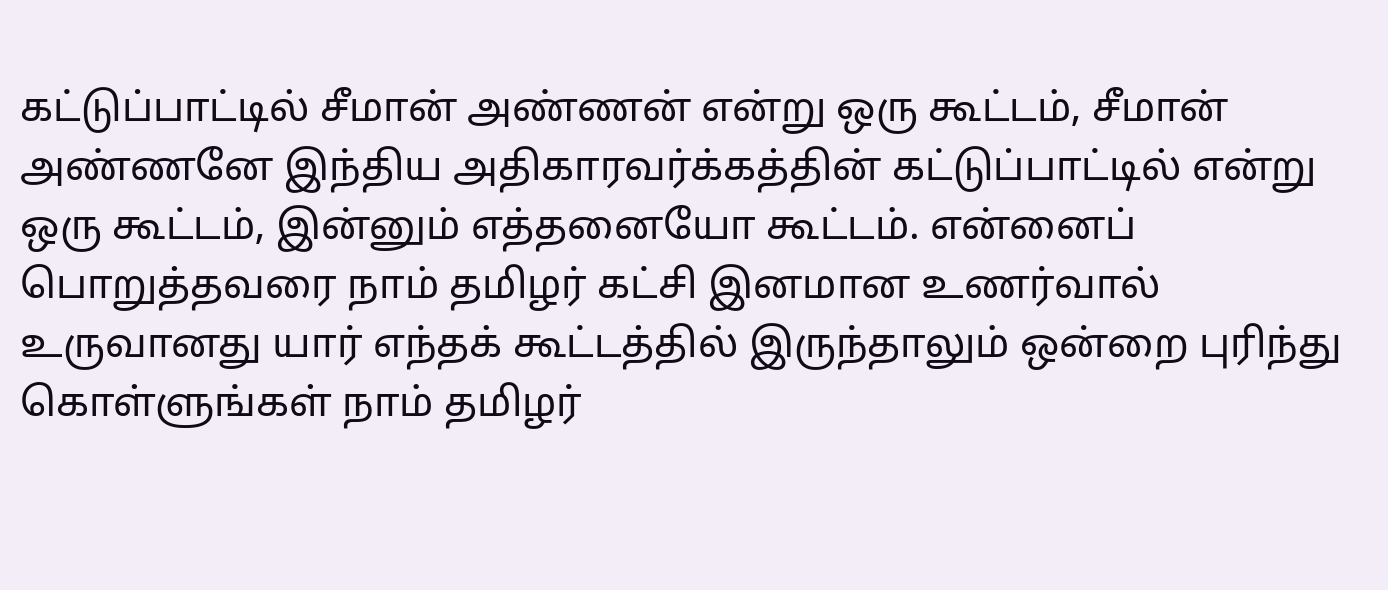கட்டுப்பாட்டில் சீமான் அண்ணன் என்று ஒரு கூட்டம், சீமான் அண்ணனே இந்திய அதிகாரவர்க்கத்தின் கட்டுப்பாட்டில் என்று ஒரு கூட்டம், இன்னும் எத்தனையோ கூட்டம். என்னைப் பொறுத்தவரை நாம் தமிழர் கட்சி இனமான உணர்வால் உருவானது யார் எந்தக் கூட்டத்தில் இருந்தாலும் ஒன்றை புரிந்து கொள்ளுங்கள் நாம் தமிழர்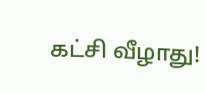கட்சி வீழாது!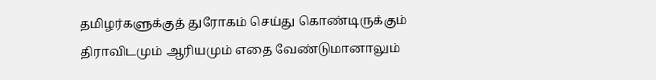தமிழர்களுக்குத் துரோகம் செய்து கொண்டிருக்கும் திராவிடமும் ஆரியமும் எதை வேண்டுமானாலும்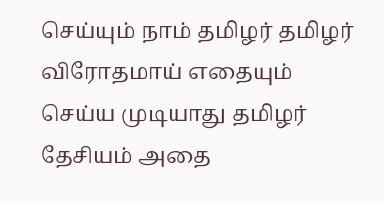செய்யும் நாம் தமிழர் தமிழர் விரோதமாய் எதையும் செய்ய முடியாது தமிழர் தேசியம் அதை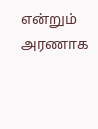என்றும் அரணாக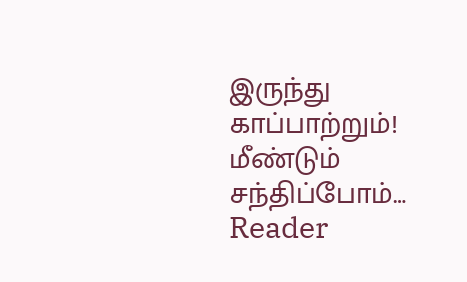இருந்து காப்பாற்றும்!
மீண்டும் சந்திப்போம்…
Reader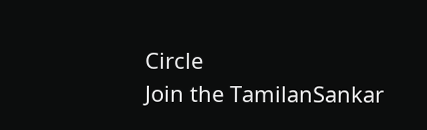Circle
Join the TamilanSankar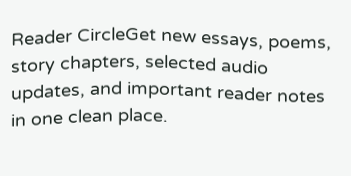Reader CircleGet new essays, poems, story chapters, selected audio updates, and important reader notes in one clean place.